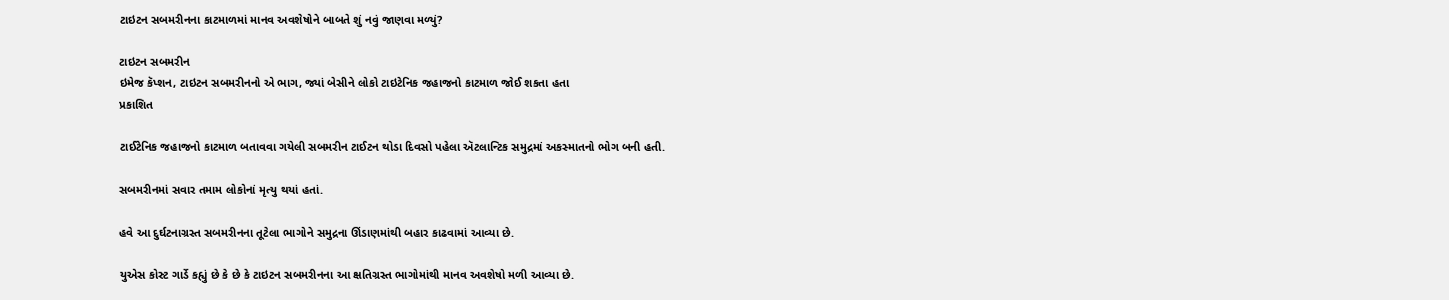ટાઇટન સબમરીનના કાટમાળમાં માનવ અવશેષોને બાબતે શું નવું જાણવા મળ્યું?

ટાઇટન સબમરીન
ઇમેજ કૅપ્શન, ટાઇટન સબમરીનનો એ ભાગ, જ્યાં બેસીને લોકો ટાઇટેનિક જહાજનો કાટમાળ જોઈ શકતા હતા
પ્રકાશિત

ટાઈટેનિક જહાજનો કાટમાળ બતાવવા ગયેલી સબમરીન ટાઈટન થોડા દિવસો પહેલા ઍટલાન્ટિક સમુદ્રમાં અકસ્માતનો ભોગ બની હતી.

સબમરીનમાં સવાર તમામ લોકોનાં મૃત્યુ થયાં હતાં.

હવે આ દુર્ઘટનાગ્રસ્ત સબમરીનના તૂટેલા ભાગોને સમુદ્રના ઊંડાણમાંથી બહાર કાઢવામાં આવ્યા છે.

યુએસ કોસ્ટ ગાર્ડે કહ્યું છે કે છે કે ટાઇટન સબમરીનના આ ક્ષતિગ્રસ્ત ભાગોમાંથી માનવ અવશેષો મળી આવ્યા છે.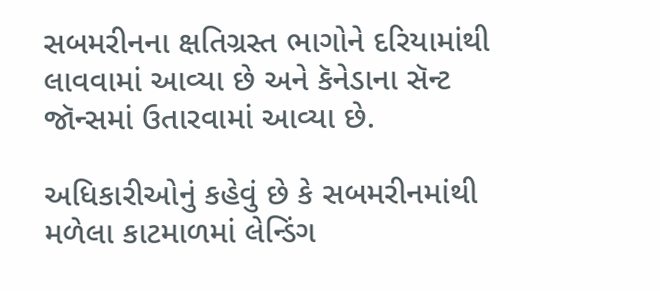સબમરીનના ક્ષતિગ્રસ્ત ભાગોને દરિયામાંથી લાવવામાં આવ્યા છે અને કૅનેડાના સૅન્ટ જૉન્સમાં ઉતારવામાં આવ્યા છે.

અધિકારીઓનું કહેવું છે કે સબમરીનમાંથી મળેલા કાટમાળમાં લેન્ડિંગ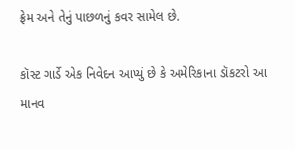ફ્રેમ અને તેનું પાછળનું કવર સામેલ છે.

કૉસ્ટ ગાર્ડે એક નિવેદન આપ્યું છે કે અમેરિકાના ડૉકટરો આ માનવ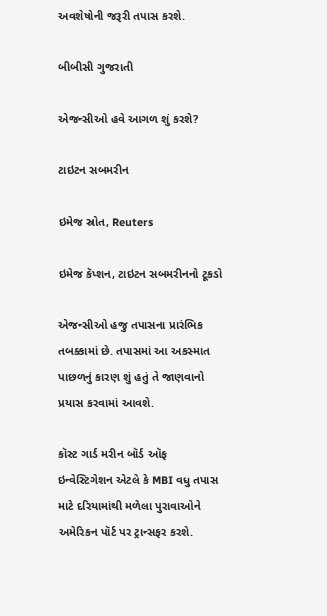અવશેષોની જરૂરી તપાસ કરશે.

બીબીસી ગુજરાતી

એજન્સીઓ હવે આગળ શું કરશે?

ટાઇટન સબમરીન

ઇમેજ સ્રોત, Reuters

ઇમેજ કૅપ્શન, ટાઇટન સબમરીનનો ટૂકડો

એજન્સીઓ હજુ તપાસના પ્રારંભિક તબક્કામાં છે. તપાસમાં આ અકસ્માત પાછળનું કારણ શું હતું તે જાણવાનો પ્રયાસ કરવામાં આવશે.

કૉસ્ટ ગાર્ડ મરીન બૉર્ડ ઑફ ઇન્વેસ્ટિગેશન એટલે કે MBI વધુ તપાસ માટે દરિયામાંથી મળેલા પુરાવાઓને અમેરિકન પૉર્ટ પર ટ્રાન્સફર કરશે.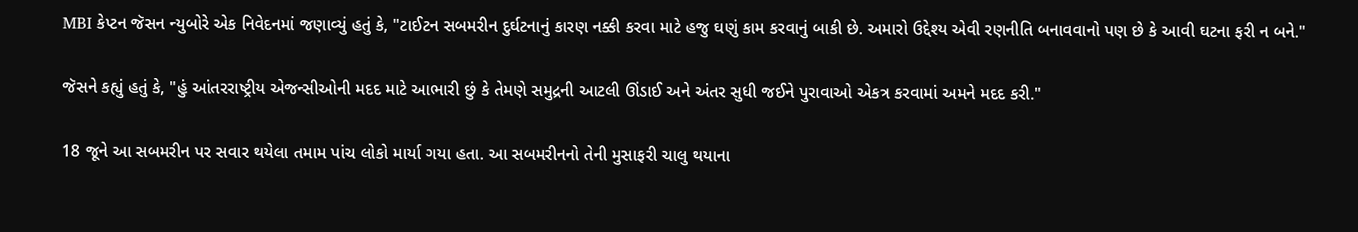MBI કેપ્ટન જૅસન ન્યુબોરે એક નિવેદનમાં જણાવ્યું હતું કે, "ટાઈટન સબમરીન દુર્ઘટનાનું કારણ નક્કી કરવા માટે હજુ ઘણું કામ કરવાનું બાકી છે. અમારો ઉદ્દેશ્ય એવી રણનીતિ બનાવવાનો પણ છે કે આવી ઘટના ફરી ન બને."

જૅસને કહ્યું હતું કે, "હું આંતરરાષ્ટ્રીય એજન્સીઓની મદદ માટે આભારી છું કે તેમણે સમુદ્રની આટલી ઊંડાઈ અને અંતર સુધી જઈને પુરાવાઓ એકત્ર કરવામાં અમને મદદ કરી."

18 જૂને આ સબમરીન પર સવાર થયેલા તમામ પાંચ લોકો માર્યા ગયા હતા. આ સબમરીનનો તેની મુસાફરી ચાલુ થયાના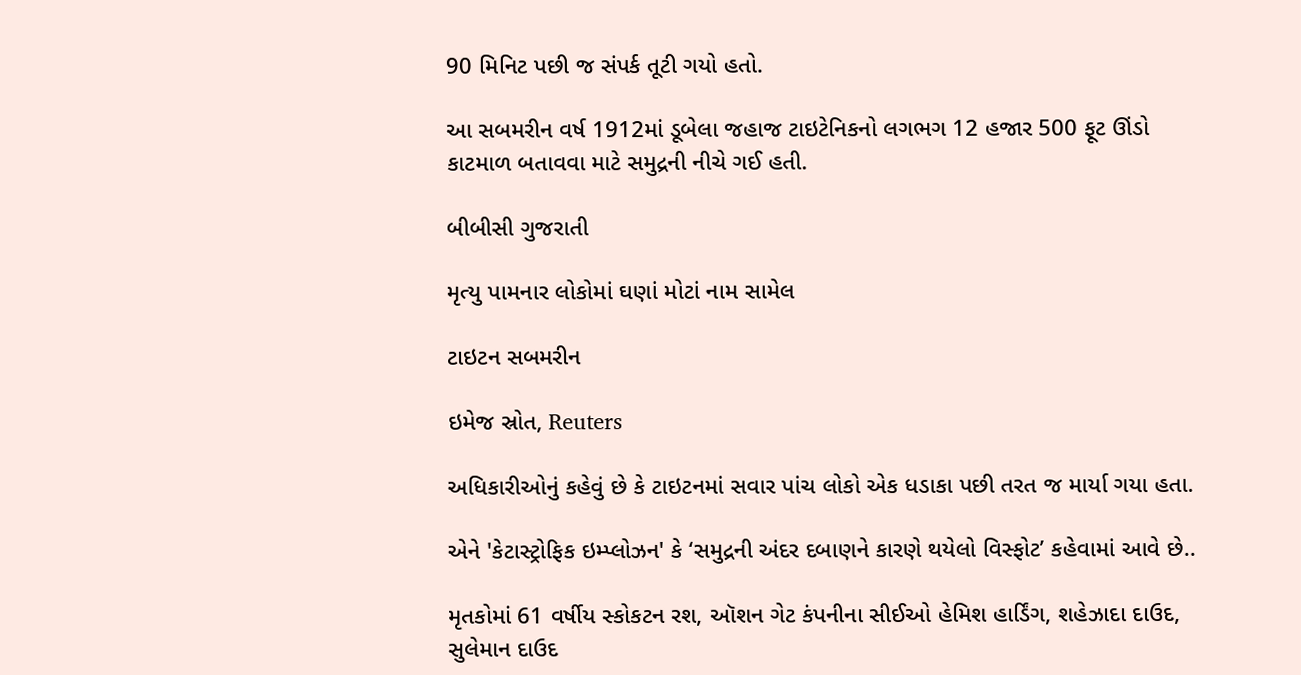90 મિનિટ પછી જ સંપર્ક તૂટી ગયો હતો.

આ સબમરીન વર્ષ 1912માં ડૂબેલા જહાજ ટાઇટેનિકનો લગભગ 12 હજાર 500 ફૂટ ઊંડો કાટમાળ બતાવવા માટે સમુદ્રની નીચે ગઈ હતી.

બીબીસી ગુજરાતી

મૃત્યુ પામનાર લોકોમાં ઘણાં મોટાં નામ સામેલ

ટાઇટન સબમરીન

ઇમેજ સ્રોત, Reuters

અધિકારીઓનું કહેવું છે કે ટાઇટનમાં સવાર પાંચ લોકો એક ધડાકા પછી તરત જ માર્યા ગયા હતા.

એને 'કેટાસ્ટ્રોફિક ઇમ્પ્લોઝન' કે ‘સમુદ્રની અંદર દબાણને કારણે થયેલો વિસ્ફોટ’ કહેવામાં આવે છે..

મૃતકોમાં 61 વર્ષીય સ્કોકટન રશ, ઑશન ગેટ કંપનીના સીઈઓ હેમિશ હાર્ડિંગ, શહેઝાદા દાઉદ, સુલેમાન દાઉદ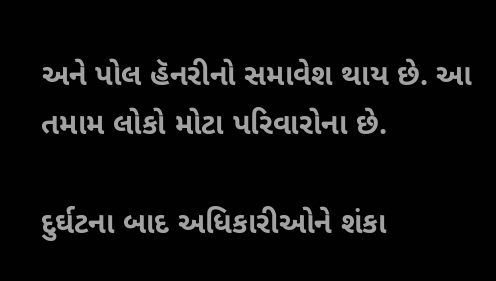અને પોલ હૅનરીનો સમાવેશ થાય છે. આ તમામ લોકો મોટા પરિવારોના છે.

દુર્ઘટના બાદ અધિકારીઓને શંકા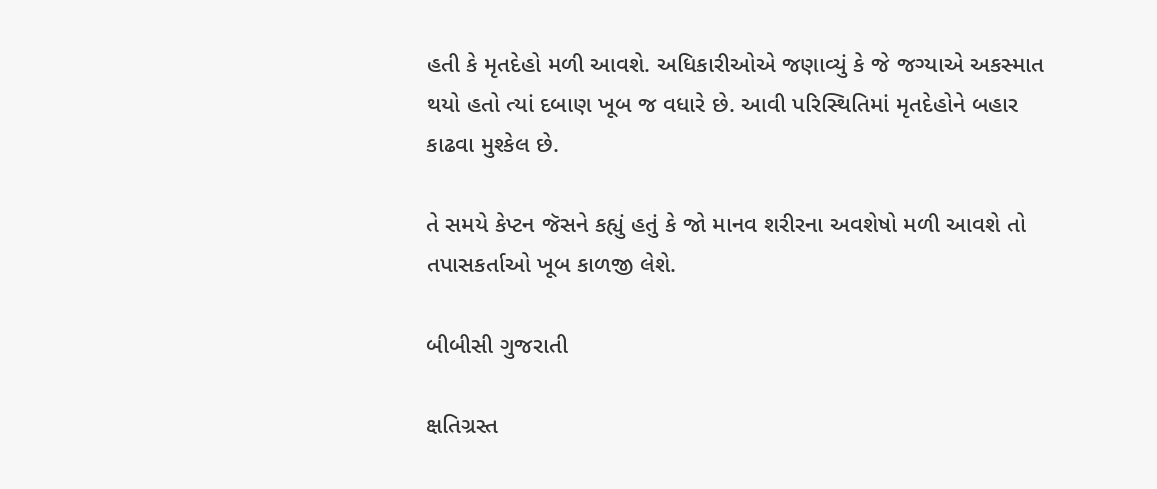હતી કે મૃતદેહો મળી આવશે. અધિકારીઓએ જણાવ્યું કે જે જગ્યાએ અકસ્માત થયો હતો ત્યાં દબાણ ખૂબ જ વધારે છે. આવી પરિસ્થિતિમાં મૃતદેહોને બહાર કાઢવા મુશ્કેલ છે.

તે સમયે કેપ્ટન જૅસને કહ્યું હતું કે જો માનવ શરીરના અવશેષો મળી આવશે તો તપાસકર્તાઓ ખૂબ કાળજી લેશે.

બીબીસી ગુજરાતી

ક્ષતિગ્રસ્ત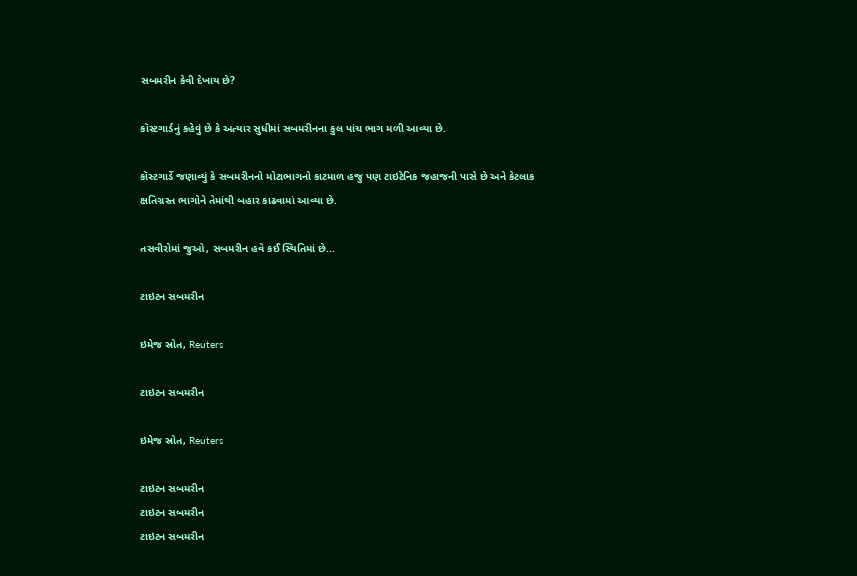સબમરીન કેવી દેખાય છે?

કૉસ્ટગાર્ડનું કહેવું છે કે અત્યાર સુધીમાં સબમરીનના કુલ પાંચ ભાગ મળી આવ્યા છે.

કૉસ્ટગાર્ડે જણાવ્યું કે સબમરીનનો મોટાભાગનો કાટમાળ હજુ પણ ટાઇટેનિક જહાજની પાસે છે અને કેટલાક ક્ષતિગ્રસ્ત ભાગોને તેમાંથી બહાર કાઢવામાં આવ્યા છે.

તસવીરોમાં જુઓ, સબમરીન હવે કઈ સ્થિતિમાં છે...

ટાઇટન સબમરીન

ઇમેજ સ્રોત, Reuters

ટાઇટન સબમરીન

ઇમેજ સ્રોત, Reuters

ટાઇટન સબમરીન
ટાઇટન સબમરીન
ટાઇટન સબમરીન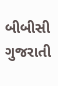બીબીસી ગુજરાતી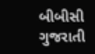બીબીસી ગુજરાતી